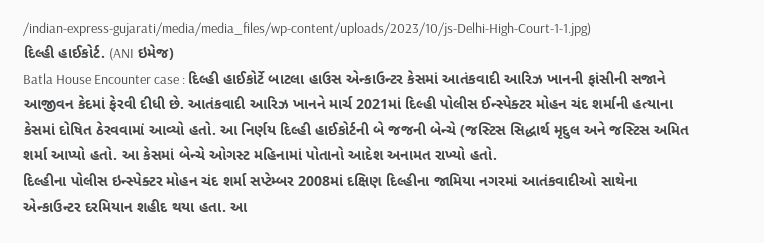/indian-express-gujarati/media/media_files/wp-content/uploads/2023/10/js-Delhi-High-Court-1-1.jpg)
દિલ્હી હાઈકોર્ટ. (ANI ઇમેજ)
Batla House Encounter case : દિલ્હી હાઈકોર્ટે બાટલા હાઉસ એન્કાઉન્ટર કેસમાં આતંકવાદી આરિઝ ખાનની ફાંસીની સજાને આજીવન કેદમાં ફેરવી દીધી છે. આતંકવાદી આરિઝ ખાનને માર્ચ 2021માં દિલ્હી પોલીસ ઈન્સ્પેક્ટર મોહન ચંદ શર્માની હત્યાના કેસમાં દોષિત ઠેરવવામાં આવ્યો હતો. આ નિર્ણય દિલ્હી હાઈકોર્ટની બે જજની બેન્ચે (જસ્ટિસ સિદ્ધાર્થ મૃદુલ અને જસ્ટિસ અમિત શર્મા આપ્યો હતો. આ કેસમાં બેન્ચે ઓગસ્ટ મહિનામાં પોતાનો આદેશ અનામત રાખ્યો હતો.
દિલ્હીના પોલીસ ઇન્સ્પેક્ટર મોહન ચંદ શર્મા સપ્ટેમ્બર 2008માં દક્ષિણ દિલ્હીના જામિયા નગરમાં આતંકવાદીઓ સાથેના એન્કાઉન્ટર દરમિયાન શહીદ થયા હતા. આ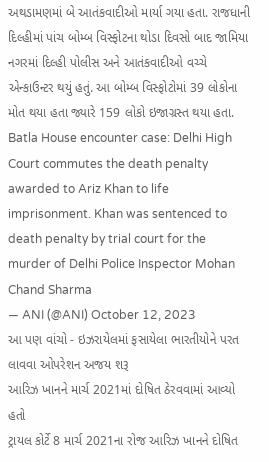અથડામણમાં બે આતંકવાદીઓ માર્યા ગયા હતા. રાજધાની દિલ્હીમાં પાંચ બોમ્બ વિસ્ફોટના થોડા દિવસો બાદ જામિયા નગરમાં દિલ્હી પોલીસ અને આતંકવાદીઓ વચ્ચે એન્કાઉન્ટર થયું હતું. આ બોમ્બ વિસ્ફોટોમાં 39 લોકોના મોત થયા હતા જ્યારે 159 લોકો ઇજાગ્રસ્ત થયા હતા.
Batla House encounter case: Delhi High Court commutes the death penalty awarded to Ariz Khan to life imprisonment. Khan was sentenced to death penalty by trial court for the murder of Delhi Police Inspector Mohan Chand Sharma
— ANI (@ANI) October 12, 2023
આ પણ વાંચો - ઇઝરાયેલમાં ફસાયેલા ભારતીયોને પરત લાવવા ઓપરેશન અજય શરૂ
આરિઝ ખાનને માર્ચ 2021માં દોષિત ઠેરવવામાં આવ્યો હતો
ટ્રાયલ કોર્ટે 8 માર્ચ 2021ના રોજ આરિઝ ખાનને દોષિત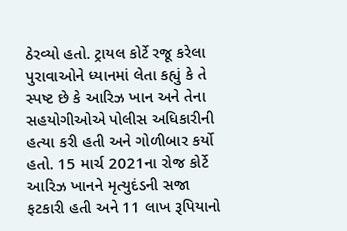ઠેરવ્યો હતો. ટ્રાયલ કોર્ટે રજૂ કરેલા પુરાવાઓને ધ્યાનમાં લેતા કહ્યું કે તે સ્પષ્ટ છે કે આરિઝ ખાન અને તેના સહયોગીઓએ પોલીસ અધિકારીની હત્યા કરી હતી અને ગોળીબાર કર્યો હતો. 15 માર્ચ 2021ના રોજ કોર્ટે આરિઝ ખાનને મૃત્યુદંડની સજા ફટકારી હતી અને 11 લાખ રૂપિયાનો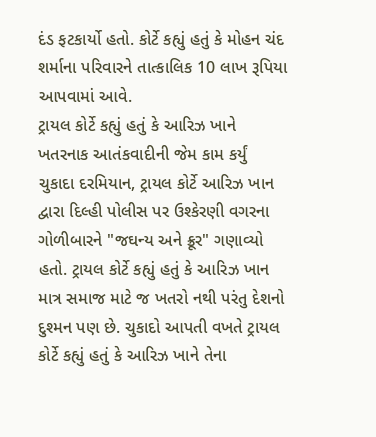દંડ ફટકાર્યો હતો. કોર્ટે કહ્યું હતું કે મોહન ચંદ શર્માના પરિવારને તાત્કાલિક 10 લાખ રૂપિયા આપવામાં આવે.
ટ્રાયલ કોર્ટે કહ્યું હતું કે આરિઝ ખાને ખતરનાક આતંકવાદીની જેમ કામ કર્યું
ચુકાદા દરમિયાન, ટ્રાયલ કોર્ટે આરિઝ ખાન દ્વારા દિલ્હી પોલીસ પર ઉશ્કેરણી વગરના ગોળીબારને "જઘન્ય અને ક્રૂર" ગણાવ્યો હતો. ટ્રાયલ કોર્ટે કહ્યું હતું કે આરિઝ ખાન માત્ર સમાજ માટે જ ખતરો નથી પરંતુ દેશનો દુશ્મન પણ છે. ચુકાદો આપતી વખતે ટ્રાયલ કોર્ટે કહ્યું હતું કે આરિઝ ખાને તેના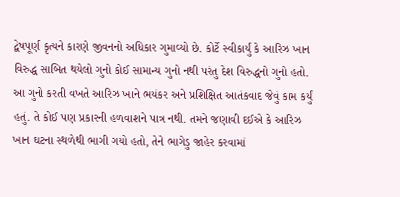દ્વેષપૂર્ણ કૃત્યને કારણે જીવનનો અધિકાર ગુમાવ્યો છે. કોર્ટે સ્વીકાર્યું કે આરિઝ ખાન વિરુદ્ધ સાબિત થયેલો ગુનો કોઈ સામાન્ય ગુનો નથી પરંતુ દેશ વિરુદ્ધનો ગુનો હતો. આ ગુનો કરતી વખતે આરિઝ ખાને ભયંકર અને પ્રશિક્ષિત આતંકવાદ જેવું કામ કર્યું હતું. તે કોઈ પણ પ્રકારની હળવાશને પાત્ર નથી. તમને જણાવી દઈએ કે આરિઝ ખાન ઘટના સ્થળેથી ભાગી ગયો હતો, તેને ભાગેડુ જાહેર કરવામાં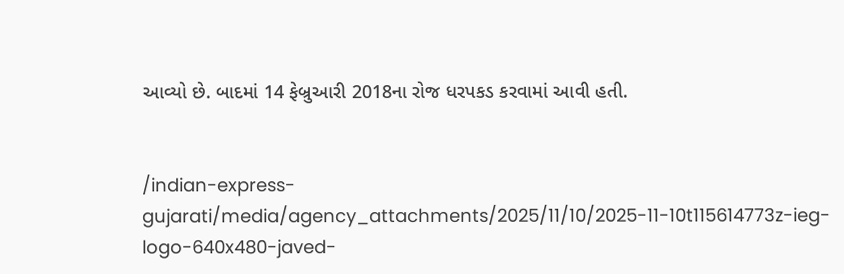આવ્યો છે. બાદમાં 14 ફેબ્રુઆરી 2018ના રોજ ધરપકડ કરવામાં આવી હતી.


/indian-express-gujarati/media/agency_attachments/2025/11/10/2025-11-10t115614773z-ieg-logo-640x480-javed-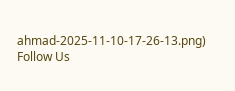ahmad-2025-11-10-17-26-13.png)
Follow Us